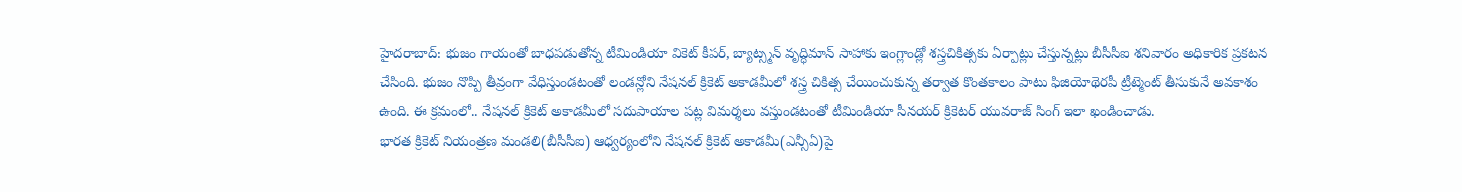హైదరాబాద్: భుజం గాయంతో బాధపడుతోన్న టీమిండియా వికెట్ కీపర్, బ్యాట్స్మన్ వృద్ధిమాన్ సాహాకు ఇంగ్లాండ్లో శస్త్రచికిత్సకు ఏర్పాట్లు చేస్తున్నట్లు బీసీసీఐ శనివారం అధికారిక ప్రకటన చేసింది. భుజం నొప్పి తీవ్రంగా వేధిస్తుండటంతో లండన్లోని నేషనల్ క్రికెట్ అకాడమీలో శస్త్ర చికిత్స చేయించుకున్న తర్వాత కొంతకాలం పాటు ఫిజియోథెరపీ ట్రీట్మెంట్ తీసుకునే అవకాశం ఉంది. ఈ క్రమంలో.. నేషనల్ క్రికెట్ అకాడమీలో సదుపాయాల పట్ల విమర్శలు వస్తుండటంతో టీమిండియా సీనయర్ క్రికెటర్ యువరాజ్ సింగ్ ఇలా ఖండించాడు.
భారత క్రికెట్ నియంత్రణ మండలి(బీసీసీఐ) ఆధ్వర్యంలోని నేషనల్ క్రికెట్ అకాడమీ(ఎన్సీఏ)పై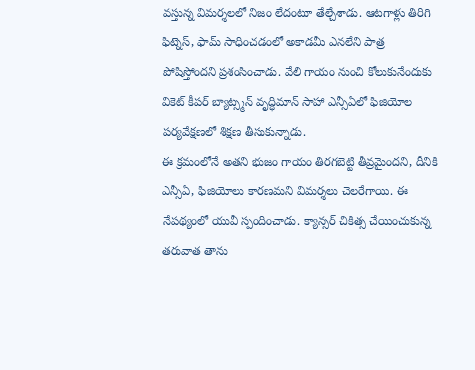వస్తున్న విమర్శలలో నిజం లేదంటూ తేల్చేశాడు. ఆటగాళ్లు తిరిగి ఫిట్నెస్, ఫామ్ సాధించడంలో అకాడమీ ఎనలేని పాత్ర పోషిస్తోందని ప్రశంసించాడు. వేలి గాయం నుంచి కోలుకునేందుకు వికెట్ కీపర్ బ్యాట్స్మన్ వృద్ధిమాన్ సాహా ఎన్సీఏలో ఫిజియోల పర్యవేక్షణలో శిక్షణ తీసుకున్నాడు.
ఈ క్రమంలోనే అతని భుజం గాయం తిరగబెట్టి తీవ్రమైందని, దీనికి ఎన్సీఏ, ఫిజియోలు కారణమని విమర్శలు చెలరేగాయి. ఈ నేపథ్యంలో యువీ స్పందించాడు. క్యాన్సర్ చికిత్స చేయించుకున్న తరువాత తాను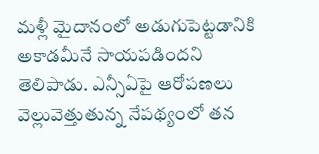మళ్లీ మైదానంలో అడుగుపెట్టడానికి అకాడమీనే సాయపడిందని తెలిపాడు. ఎన్సీఏపై ఆరోపణలు వెల్లువెత్తుతున్న నేపథ్యంలో తన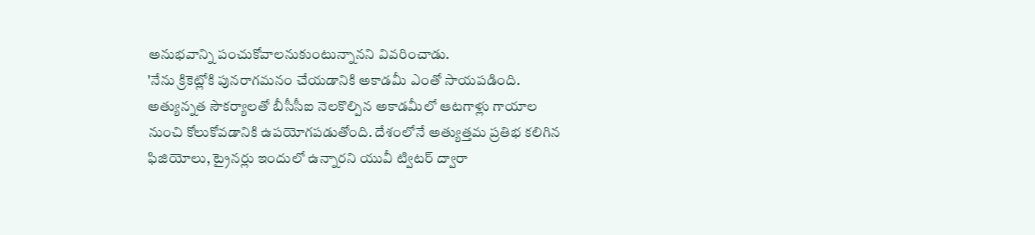అనుభవాన్ని పంచుకోవాలనుకుంటున్నానని వివరించాడు.
'నేను క్రికెట్లోకి పునరాగమనం చేయడానికి అకాడమీ ఎంతో సాయపడింది. అత్యున్నత సౌకర్యాలతో బీసీసీఐ నెలకొల్పిన అకాడమీలో ఆటగాళ్లు గాయాల నుంచి కోలుకోవడానికి ఉపయోగపడుతోంది. దేశంలోనే అత్యుత్తమ ప్రతిభ కలిగిన ఫిజియోలు, ట్రైనర్లు ఇందులో ఉన్నారని యువీ ట్విటర్ ద్వారా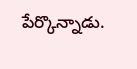పేర్కొన్నాడు.